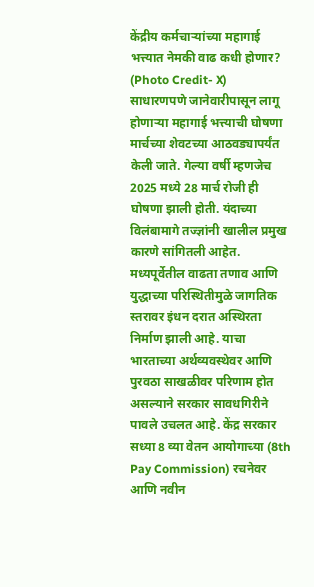केंद्रीय कर्मचाऱ्यांच्या महागाई भत्त्यात नेमकी वाढ कधी होणार? (Photo Credit- X)
साधारणपणे जानेवारीपासून लागू होणाऱ्या महागाई भत्त्याची घोषणा मार्चच्या शेवटच्या आठवड्यापर्यंत केली जाते. गेल्या वर्षी म्हणजेच 2025 मध्ये 28 मार्च रोजी ही घोषणा झाली होती. यंदाच्या विलंबामागे तज्ज्ञांनी खालील प्रमुख कारणे सांगितली आहेत. मध्यपूर्वेतील वाढता तणाव आणि युद्धाच्या परिस्थितीमुळे जागतिक स्तरावर इंधन दरात अस्थिरता निर्माण झाली आहे. याचा भारताच्या अर्थव्यवस्थेवर आणि पुरवठा साखळीवर परिणाम होत असल्याने सरकार सावधगिरीने पावले उचलत आहे. केंद्र सरकार सध्या 8 व्या वेतन आयोगाच्या (8th Pay Commission) रचनेवर आणि नवीन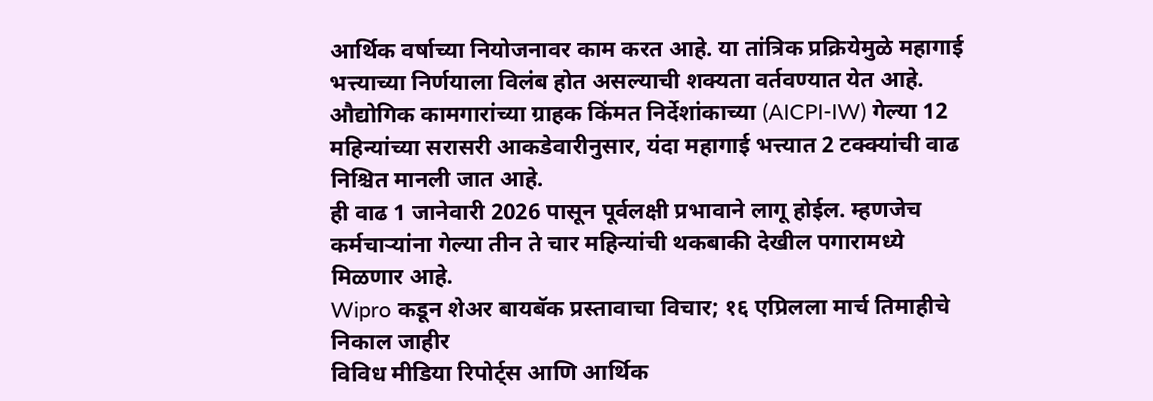आर्थिक वर्षाच्या नियोजनावर काम करत आहे. या तांत्रिक प्रक्रियेमुळे महागाई भत्त्याच्या निर्णयाला विलंब होत असल्याची शक्यता वर्तवण्यात येत आहे.
औद्योगिक कामगारांच्या ग्राहक किंमत निर्देशांकाच्या (AICPI-IW) गेल्या 12 महिन्यांच्या सरासरी आकडेवारीनुसार, यंदा महागाई भत्त्यात 2 टक्क्यांची वाढ निश्चित मानली जात आहे.
ही वाढ 1 जानेवारी 2026 पासून पूर्वलक्षी प्रभावाने लागू होईल. म्हणजेच कर्मचाऱ्यांना गेल्या तीन ते चार महिन्यांची थकबाकी देखील पगारामध्ये मिळणार आहे.
Wipro कडून शेअर बायबॅक प्रस्तावाचा विचार; १६ एप्रिलला मार्च तिमाहीचे निकाल जाहीर
विविध मीडिया रिपोर्ट्स आणि आर्थिक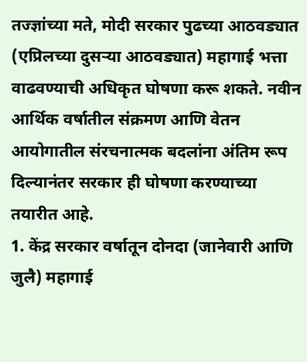तज्ज्ञांच्या मते, मोदी सरकार पुढच्या आठवड्यात (एप्रिलच्या दुसऱ्या आठवड्यात) महागाई भत्ता वाढवण्याची अधिकृत घोषणा करू शकते. नवीन आर्थिक वर्षातील संक्रमण आणि वेतन आयोगातील संरचनात्मक बदलांना अंतिम रूप दिल्यानंतर सरकार ही घोषणा करण्याच्या तयारीत आहे.
1. केंद्र सरकार वर्षातून दोनदा (जानेवारी आणि जुलै) महागाई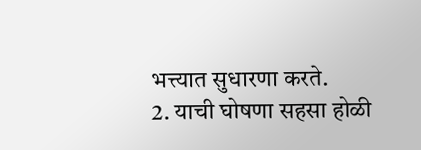भत्त्यात सुधारणा करते.
2. याची घोषणा सहसा होळी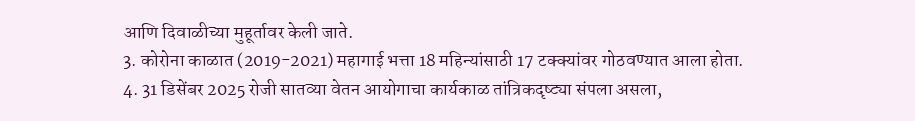आणि दिवाळीच्या मुहूर्तावर केली जाते.
3. कोरोना काळात (2019-2021) महागाई भत्ता 18 महिन्यांसाठी 17 टक्क्यांवर गोठवण्यात आला होता.
4. 31 डिसेंबर 2025 रोजी सातव्या वेतन आयोगाचा कार्यकाळ तांत्रिकदृष्ट्या संपला असला,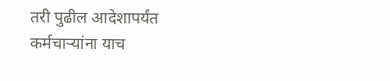तरी पुढील आदेशापर्यंत कर्मचाऱ्यांना याच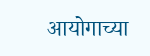आयोगाच्या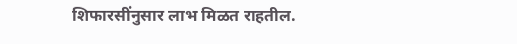शिफारसींनुसार लाभ मिळत राहतील.